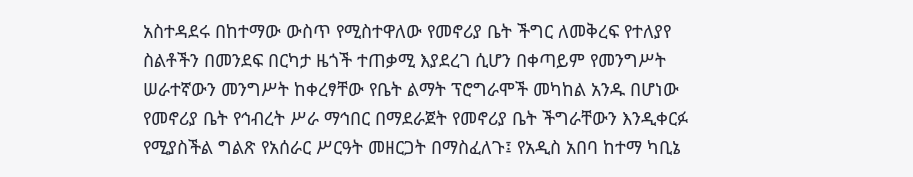አስተዳደሩ በከተማው ውስጥ የሚስተዋለው የመኖሪያ ቤት ችግር ለመቅረፍ የተለያየ ስልቶችን በመንደፍ በርካታ ዜጎች ተጠቃሚ እያደረገ ሲሆን በቀጣይም የመንግሥት ሠራተኛውን መንግሥት ከቀረፃቸው የቤት ልማት ፕሮግራሞች መካከል አንዱ በሆነው የመኖሪያ ቤት የኅብረት ሥራ ማኅበር በማደራጀት የመኖሪያ ቤት ችግራቸውን እንዲቀርፉ የሚያስችል ግልጽ የአሰራር ሥርዓት መዘርጋት በማስፈለጉ፤ የአዲስ አበባ ከተማ ካቢኔ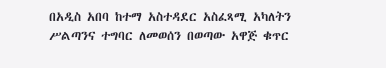በአዲስ አበባ ከተማ አስተዳደር አስፈጻሚ አካለትን ሥልጣንና ተግባር ለመወሰን በወጣው አዋጅ ቁጥር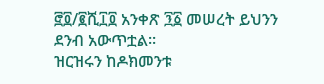፸፬/፪ሺ፲፬ አንቀጽ ፺፩ መሠረት ይህንን ደንብ አውጥቷል፡፡
ዝርዝሩን ከዶክመንቱ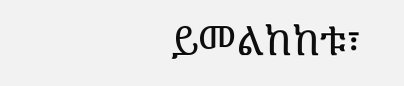ይመልከከቱ፣